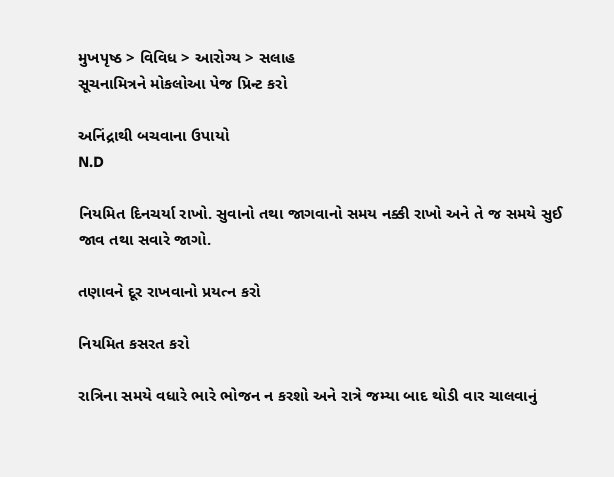મુખપૃષ્ઠ > વિવિધ > આરોગ્ય > સલાહ
સૂચનામિત્રને મોકલોઆ પેજ પ્રિન્ટ કરો

અનિંદ્રાથી બચવાના ઉપાયો
N.D

નિયમિત દિનચર્યા રાખો. સુવાનો તથા જાગવાનો સમય નક્કી રાખો અને તે જ સમયે સુઈ જાવ તથા સવારે જાગો.

તણાવને દૂર રાખવાનો પ્રયત્ન કરો

નિયમિત કસરત કરો

રાત્રિના સમયે વધારે ભારે ભોજન ન કરશો અને રાત્રે જમ્યા બાદ થોડી વાર ચાલવાનું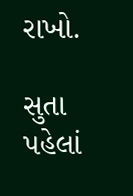રાખો.

સુતા પહેલાં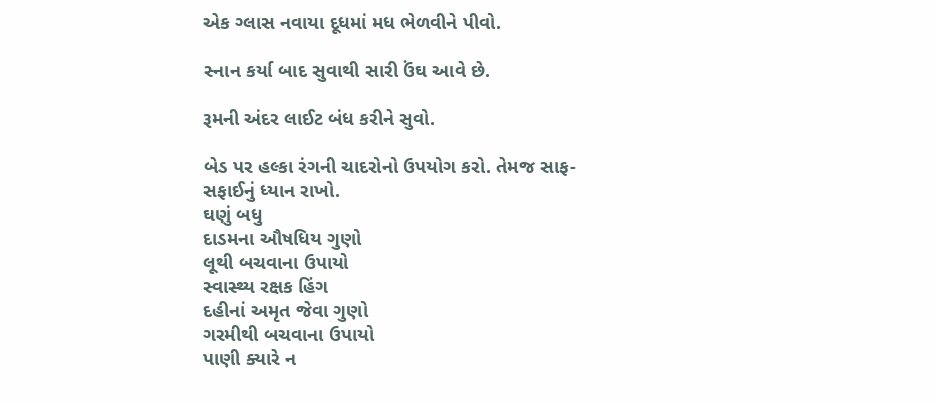એક ગ્લાસ નવાયા દૂધમાં મધ ભેળવીને પીવો.

સ્નાન કર્યા બાદ સુવાથી સારી ઉંઘ આવે છે.

રૂમની અંદર લાઈટ બંધ કરીને સુવો.

બેડ પર હલ્કા રંગની ચાદરોનો ઉપયોગ કરો. તેમજ સાફ-સફાઈનું ધ્યાન રાખો.
ઘણું બધુ
દાડમના ઔષધિય ગુણો
લૂથી બચવાના ઉપાયો
સ્વાસ્થ્ય રક્ષક હિંગ
દહીનાં અમૃત જેવા ગુણો
ગરમીથી બચવાના ઉપાયો
પાણી ક્યારે ન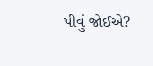પીવું જોઈએ?